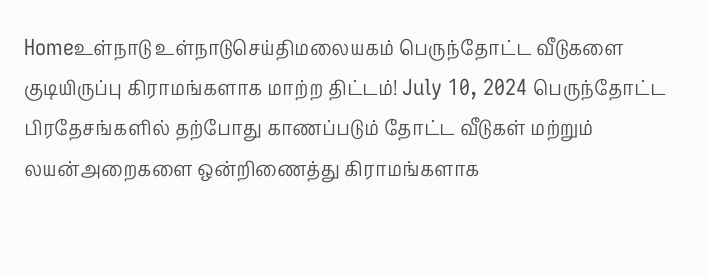Homeஉள்நாடு உள்நாடுசெய்திமலையகம் பெருந்தோட்ட வீடுகளை குடியிருப்பு கிராமங்களாக மாற்ற திட்டம்! July 10, 2024 பெருந்தோட்ட பிரதேசங்களில் தற்போது காணப்படும் தோட்ட வீடுகள் மற்றும் லயன்அறைகளை ஒன்றிணைத்து கிராமங்களாக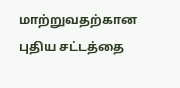மாற்றுவதற்கான புதிய சட்டத்தை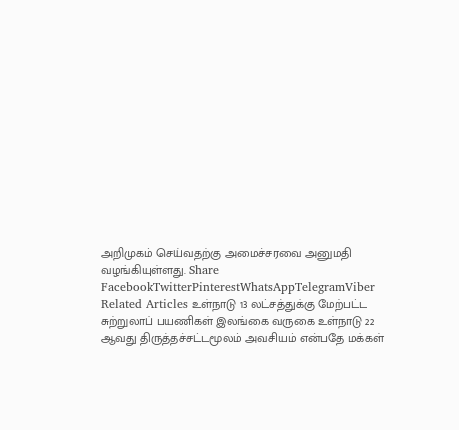அறிமுகம் செய்வதற்கு அமைச்சரவை அனுமதி வழங்கியுள்ளது. Share FacebookTwitterPinterestWhatsAppTelegramViber Related Articles உள்நாடு 13 லட்சத்துக்கு மேற்பட்ட சுற்றுலாப் பயணிகள் இலங்கை வருகை உள்நாடு 22 ஆவது திருத்தச்சட்டமூலம் அவசியம் என்பதே மக்கள்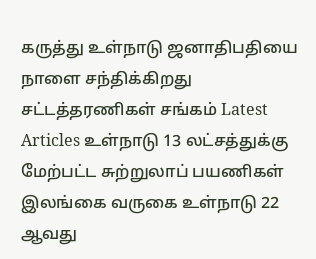கருத்து உள்நாடு ஜனாதிபதியை நாளை சந்திக்கிறது சட்டத்தரணிகள் சங்கம் Latest Articles உள்நாடு 13 லட்சத்துக்கு மேற்பட்ட சுற்றுலாப் பயணிகள் இலங்கை வருகை உள்நாடு 22 ஆவது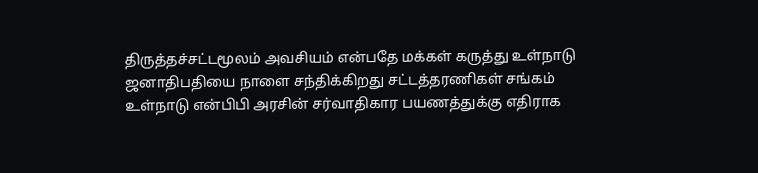திருத்தச்சட்டமூலம் அவசியம் என்பதே மக்கள் கருத்து உள்நாடு ஜனாதிபதியை நாளை சந்திக்கிறது சட்டத்தரணிகள் சங்கம் உள்நாடு என்பிபி அரசின் சர்வாதிகார பயணத்துக்கு எதிராக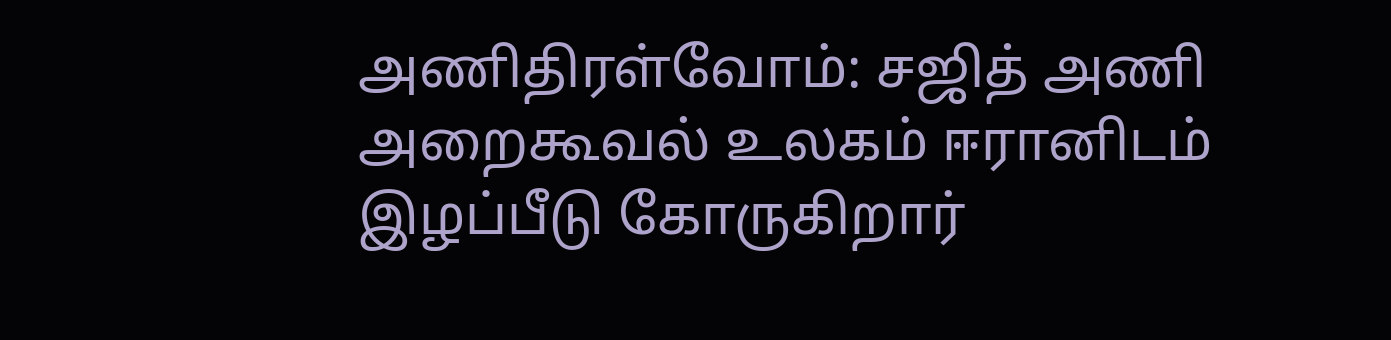அணிதிரள்வோம்: சஜித் அணி அறைகூவல் உலகம் ஈரானிடம் இழப்பீடு கோருகிறார்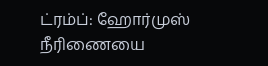ட்ரம்ப்: ஹோர்முஸ் நீரிணையை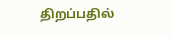திறப்பதில்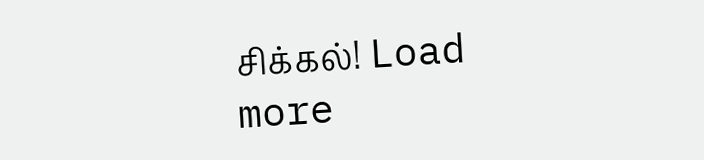சிக்கல்! Load more